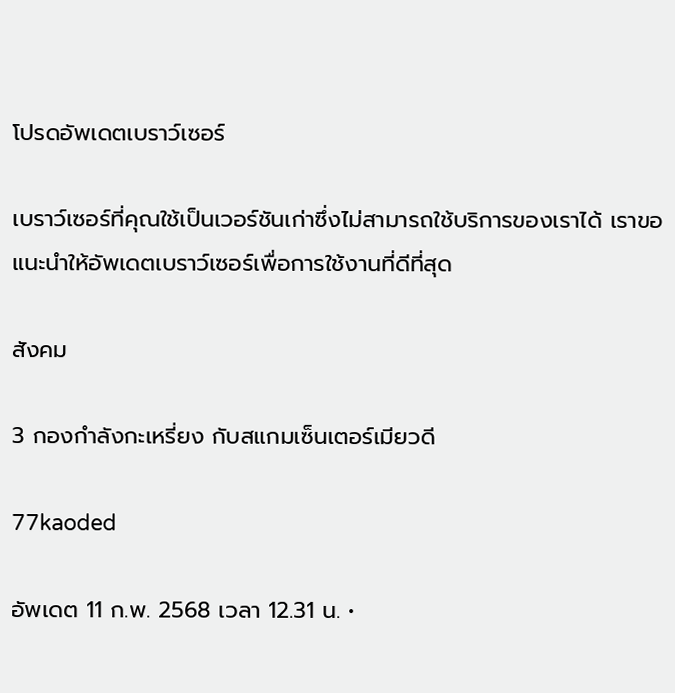โปรดอัพเดตเบราว์เซอร์

เบราว์เซอร์ที่คุณใช้เป็นเวอร์ชันเก่าซึ่งไม่สามารถใช้บริการของเราได้ เราขอแนะนำให้อัพเดตเบราว์เซอร์เพื่อการใช้งานที่ดีที่สุด

สังคม

3 กองกำลังกะเหรี่ยง กับสแกมเซ็นเตอร์เมียวดี

77kaoded

อัพเดต 11 ก.พ. 2568 เวลา 12.31 น. •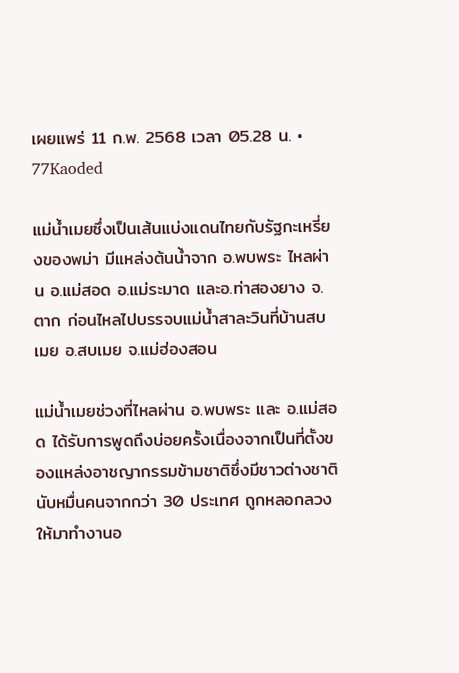เผยแพร่ 11 ก.พ. 2568 เวลา 05.28 น. • 77Kaoded

แม่น้ำเมยซึ่งเป็นเส้นแบ่งแดนไทยกับรัฐกะเหรี่ยงของพม่า มีแหล่งต้นน้ำจาก อ.พบพระ ไหลผ่าน อ.แม่สอด อ.แม่ระมาด และอ.ท่าสองยาง จ.ตาก ก่อนไหลไปบรรจบแม่น้ำสาละวินที่บ้านสบเมย อ.สบเมย จ.แม่ฮ่องสอน

แม่น้ำเมยช่วงที่ไหลผ่าน อ.พบพระ และ อ.แม่สอด ได้รับการพูดถึงบ่อยครั้งเนื่องจากเป็นที่ตั้งของแหล่งอาชญากรรมข้ามชาติซึ่งมีชาวต่างชาตินับหมื่นคนจากกว่า 30 ประเทศ ถูกหลอกลวงให้มาทำงานอ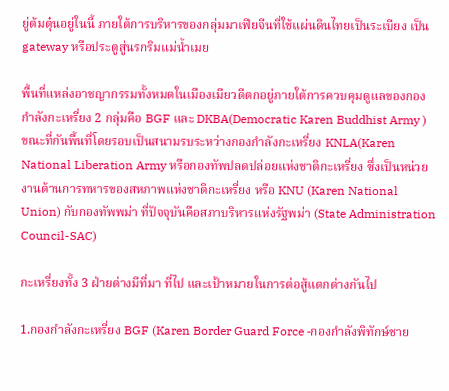ยู่ต้มตุ๋นอยู่ในนี้ ภายใต้การบริหารของกลุ่มมาเฟียจีนที่ใช้แผ่นดินไทยเป็นระเบียง เป็น gateway หรือประตูสู่นรกริมแม่น้ำเมย

พื้นที่แหล่งอาชญากรรมทั้งหมดในเมืองเมียวดีตกอยู่ภายใต้การควบคุมดูแลของกองกำลังกะเหรี่ยง 2 กลุ่มคือ BGF และ DKBA(Democratic Karen Buddhist Army ) ขณะที่กันพื้นที่โดยรอบเป็นสนามรบระหว่างกองกำลังกะเหรี่ยง KNLA(Karen National Liberation Army หรือกองทัพปลดปล่อยแห่งชาติกะเหรี่ยง ซึ่งเป็นหน่วยงานด้านการทหารของสหภาพแห่งชาติกะเหรี่ยง หรือ KNU (Karen National Union) กับกองทัพพม่า ที่ปัจจุบันคือสภาบริหารแห่งรัฐพม่า (State Administration Council-SAC)

กะเหรี่ยงทั้ง 3 ฝ่ายต่างมีที่มา ที่ไป และเป้าหมายในการต่อสู้แตกต่างกันไป

1.กองกำลังกะเหรี่ยง BGF (Karen Border Guard Force -กองกำลังพิทักษ์ชาย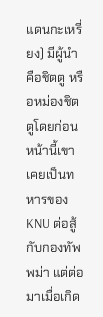แดนกะเหรี่ยง) มีผู้นำคือชิตตู หรือหม่องชิตตูโดยก่อนหน้านี้เขาเคยเป็นทหารของ KNU ต่อสู้กับกองทัพพม่า แต่ต่อมาเมื่อเกิด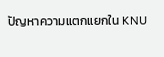ปัญหาความแตกแยกใน KNU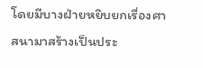โดยมีบางฝ่ายหยิบยกเรื่องศาสนามาสร้างเป็นประ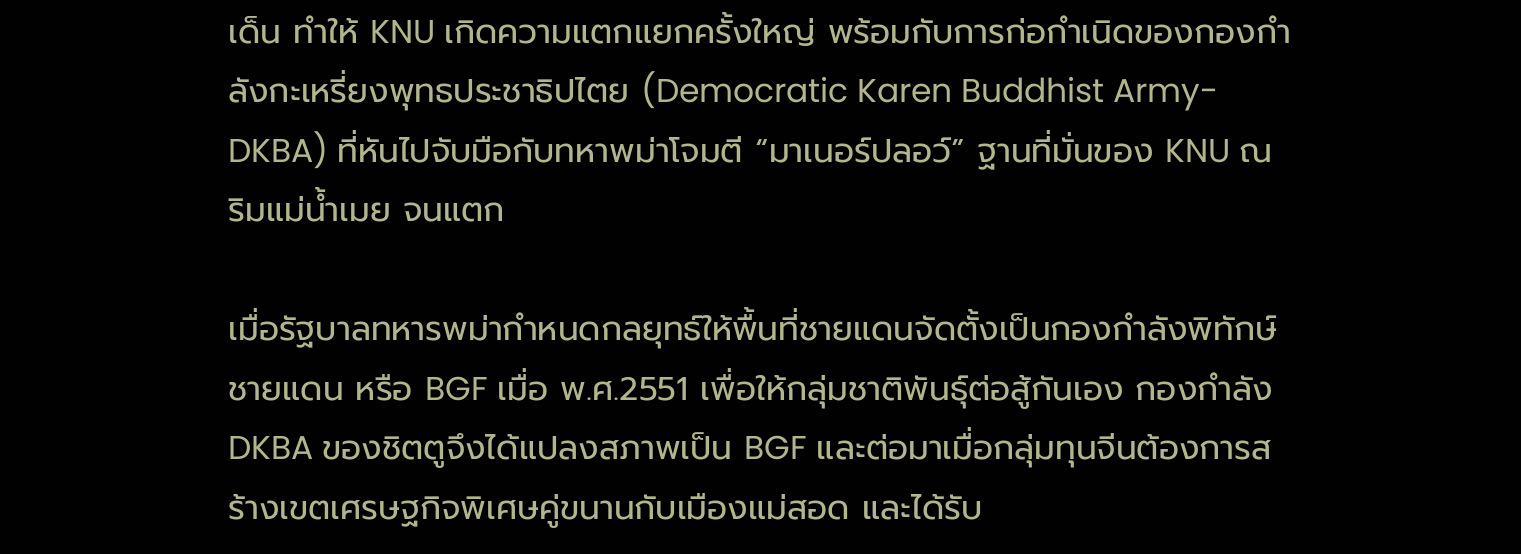เด็น ทำให้ KNU เกิดความแตกแยกครั้งใหญ่ พร้อมกับการก่อกำเนิดของกองกำลังกะเหรี่ยงพุทธประชาธิปไตย (Democratic Karen Buddhist Army-DKBA) ที่หันไปจับมือกับทหาพม่าโจมตี “มาเนอร์ปลอว์” ฐานที่มั่นของ KNU ณ ริมแม่น้ำเมย จนแตก

เมื่อรัฐบาลทหารพม่ากำหนดกลยุทธ์ให้พื้นที่ชายแดนจัดตั้งเป็นกองกำลังพิทักษ์ชายแดน หรือ BGF เมื่อ พ.ศ.2551 เพื่อให้กลุ่มชาติพันธุ์ต่อสู้กันเอง กองกำลัง DKBA ของชิตตูจึงได้แปลงสภาพเป็น BGF และต่อมาเมื่อกลุ่มทุนจีนต้องการสร้างเขตเศรษฐกิจพิเศษคู่ขนานกับเมืองแม่สอด และได้รับ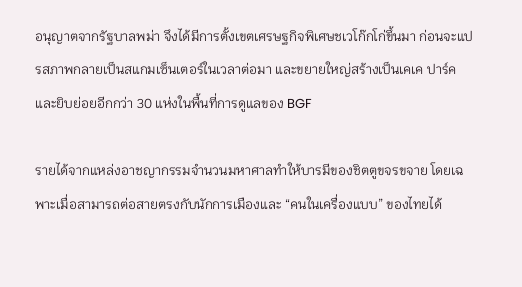อนุญาตจากรัฐบาลพม่า จึงได้มีการตั้งเขตเศรษฐกิจพิเศษชเวโก๊กโก่ขึ้นมา ก่อนจะแปรสภาพกลายเป็นสแกมเซ็นเตอร์ในเวลาต่อมา และขยายใหญ่สร้างเป็นเคเค ปาร์ค และยิบย่อยอีกกว่า 30 แห่งในพื้นที่การดูแลของ BGF

รายได้จากแหล่งอาชญากรรมจำนวนมหาศาลทำให้บารมีของชิตตูขจรขจาย โดยเฉพาะเมื่อสามารถต่อสายตรงกับนักการเมืองและ “คนในเครื่องแบบ” ของไทยได้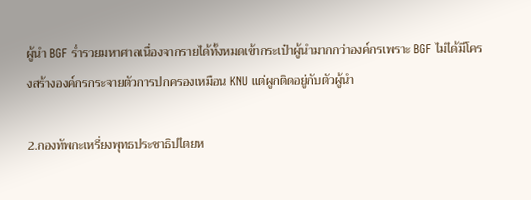ผู้นำ BGF ร่ำรวยมหาศาลเนื่องจากรายได้ทั้งหมดเข้ากระเป๋าผู้นำมากกว่าองค์กรเพราะ BGF ไม่ได้มีโครงสร้างองค์กรกระจายตัวการปกครองเหมือน KNU แต่ผูกติดอยู่กับตัวผู้นำ

2.กองทัพกะเหรี่ยงพุทธประชาธิปไตยห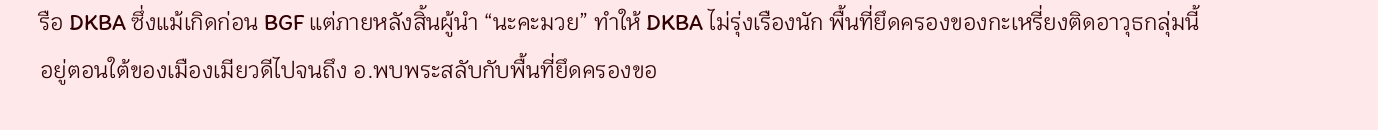รือ DKBA ซึ่งแม้เกิดก่อน BGF แต่ภายหลังสิ้นผู้นำ “นะคะมวย” ทำให้ DKBA ไม่รุ่งเรืองนัก พื้นที่ยึดครองของกะเหรี่ยงติดอาวุธกลุ่มนี้อยู่ตอนใต้ของเมืองเมียวดีไปจนถึง อ.พบพระสลับกับพื้นที่ยึดครองขอ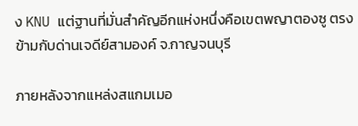ง KNU แต่ฐานที่มั่นสำคัญอีกแห่งหนึ่งคือเขตพญาตองซู ตรงข้ามกับด่านเจดีย์สามองค์ จ.กาญจนบุรี

ภายหลังจากแหล่งสแกมเมอ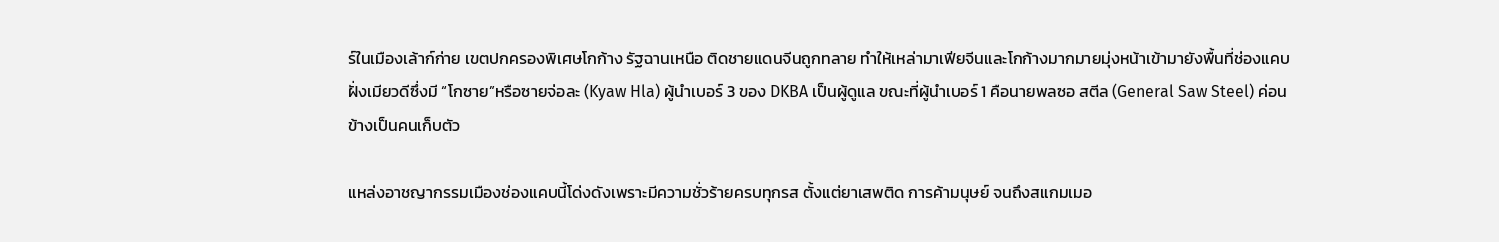ร์ในเมืองเล้าก์ก่าย เขตปกครองพิเศษโกก้าง รัฐฉานเหนือ ติดชายแดนจีนถูกทลาย ทำให้เหล่ามาเฟียจีนและโกก้างมากมายมุ่งหน้าเข้ามายังพื้นที่ช่องแคบฝั่งเมียวดีซึ่งมี “โกซาย”หรือซายจ่อละ (Kyaw Hla) ผู้นำเบอร์ 3 ของ DKBA เป็นผู้ดูแล ขณะที่ผู้นำเบอร์ 1 คือนายพลซอ สตีล (General Saw Steel) ค่อนข้างเป็นคนเก็บตัว

แหล่งอาชญากรรมเมืองช่องแคบนี้โด่งดังเพราะมีความชั่วร้ายครบทุกรส ตั้งแต่ยาเสพติด การค้ามนุษย์ จนถึงสแกมเมอ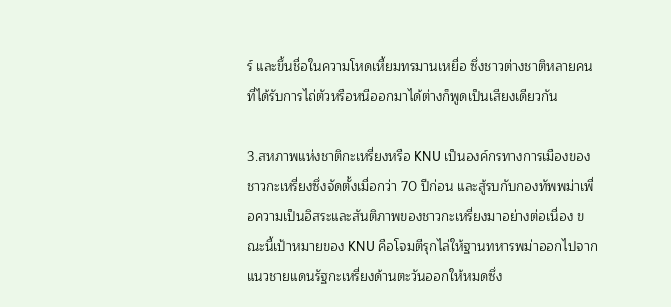ร์ และขึ้นชื่อในความโหดเหี้ยมทรมานเหยื่อ ซึ่งชาวต่างชาติหลายคนที่ได้รับการไถ่ตัวหรือหนีออกมาได้ต่างก็พูดเป็นเสียงเดียวกัน

3.สหภาพแห่งชาติกะเหรี่ยงหรือ KNU เป็นองค์กรทางการเมืองของชาวกะเหรี่ยงซึ่งจัดตั้งเมื่อกว่า 70 ปีก่อน และสู้รบกับกองทัพพม่าเพื่อความเป็นอิสระและสันติภาพของชาวกะเหรี่ยงมาอย่างต่อเนื่อง ขณะนี้เป้าหมายของ KNU คือโจมตีรุกไล่ให้ฐานทหารพม่าออกไปจากแนวชายแดนรัฐกะเหรี่ยงด้านตะวันออกให้หมดซึ่ง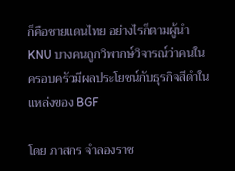ก็คือชายแดนไทย อย่างไรก็ตามผู้นำKNU บางคนถูกวิพากษ์วิจารณ์ว่าคนในครอบครัวมีผลประโยชน์กับธุรกิจสีดำในแหล่งของ BGF

โดย ภาสกร จำลองราช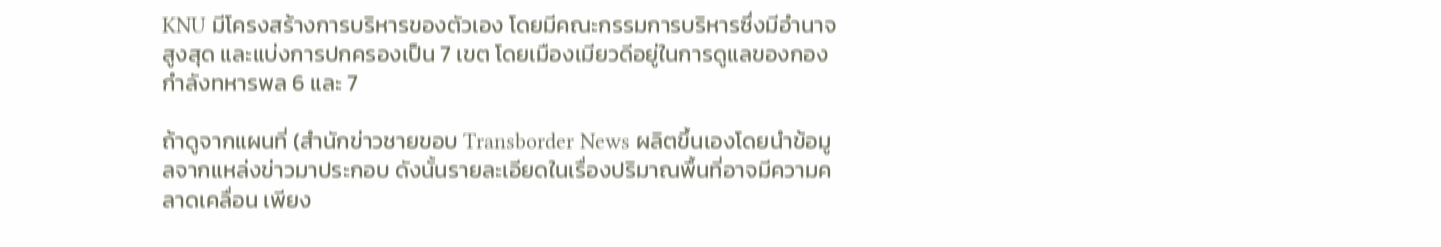KNU มีโครงสร้างการบริหารของตัวเอง โดยมีคณะกรรมการบริหารซึ่งมีอำนาจสูงสุด และแบ่งการปกครองเป็น 7 เขต โดยเมืองเมียวดีอยู่ในการดูแลของกองกำลังทหารพล 6 และ 7

ถ้าดูจากแผนที่ (สำนักข่าวชายขอบ Transborder News ผลิตขึ้นเองโดยนำข้อมูลจากแหล่งข่าวมาประกอบ ดังนั้นรายละเอียดในเรื่องปริมาณพื้นที่อาจมีความคลาดเคลื่อน เพียง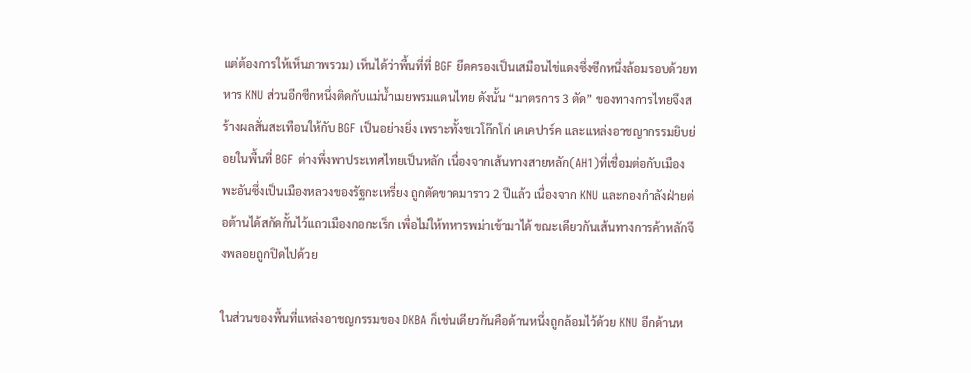แต่ต้องการให้เห็นภาพรวม) เห็นได้ว่าพื้นที่ที่ BGF ยึดครองเป็นเสมือนไข่แดงซึ่งซีกหนึ่งล้อมรอบด้วยทหาร KNU ส่วนอีกซีกหนึ่งติดกับแม่น้ำเมยพรมแดนไทย ดังนั้น “มาตรการ 3 ตัด” ของทางการไทยจึงสร้างผลสั่นสะเทือนให้กับ BGF เป็นอย่างยิ่ง เพราะทั้งชเวโก๊กโก่ เคเคปาร์ค และแหล่งอาชญากรรมยิบย่อยในพื้นที่ BGF ต่างพึ่งพาประเทศไทยเป็นหลัก เนื่องจากเส้นทางสายหลัก(AH1)ที่เชื่อมต่อกับเมืองพะอันซึ่งเป็นเมืองหลวงของรัฐกะเหรี่ยง ถูกตัดขาดมาราว 2 ปีแล้ว เนื่องจาก KNU และกองกำลังฝ่ายต่อต้านได้สกัดกั้นไว้แถวเมืองกอกะเร็ก เพื่อไม่ให้ทหารพม่าเข้ามาได้ ขณะเดียวกันเส้นทางการค้าหลักจึงพลอยถูกปิดไปด้วย

ในส่วนของพื้นที่แหล่งอาชญกรรมของ DKBA ก็เช่นเดียวกันคือด้านหนึ่งถูกล้อมไว้ด้วย KNU อีกด้านห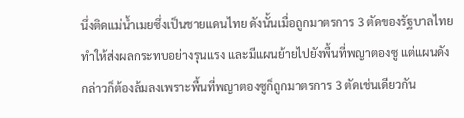นึ่งติดแม่น้ำเมยซึ่งเป็นชายแดนไทย ดังนั้นเมื่อถูกมาตรการ 3 ตัดของรัฐบาลไทย ทำให้ส่งผลกระทบอย่างรุนแรง และมีแผนย้ายไปยังพื้นที่พญาตองซู แต่แผนดังกล่าวก็ต้องล้มลงเพราะพื้นที่พญาตองซูก็ถูกมาตรการ 3 ตัดเช่นเดียวกัน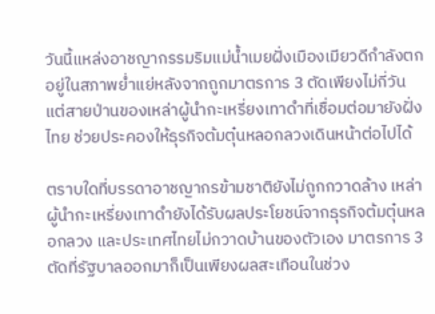วันนี้แหล่งอาชญากรรมริมแม่น้ำเมยฝั่งเมืองเมียวดีกำลังตกอยู่ในสภาพย่ำแย่หลังจากถูกมาตรการ 3 ตัดเพียงไม่กี่วัน แต่สายป่านของเหล่าผู้นำกะเหรี่ยงเทาดำที่เชื่อมต่อมายังฝั่งไทย ช่วยประคองให้ธุรกิจต้มตุ๋นหลอกลวงเดินหน้าต่อไปได้

ตราบใดที่บรรดาอาชญากรข้ามชาติยังไม่ถูกกวาดล้าง เหล่าผู้นำกะเหรี่ยงเทาดำยังได้รับผลประโยชน์จากธุรกิจต้มตุ๋นหลอกลวง และประเทศไทยไม่กวาดบ้านของตัวเอง มาตรการ 3 ตัดที่รัฐบาลออกมาก็เป็นเพียงผลสะเทือนในช่วง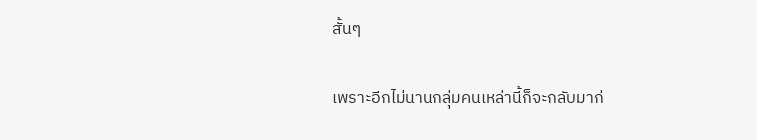สั้นๆ

เพราะอีกไม่นานกลุ่มคนเหล่านี้ก็จะกลับมาก่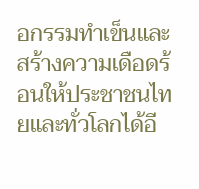อกรรมทำเข็นและสร้างความเดือดร้อนให้ประชาชนไทยและทั่วโลกได้อี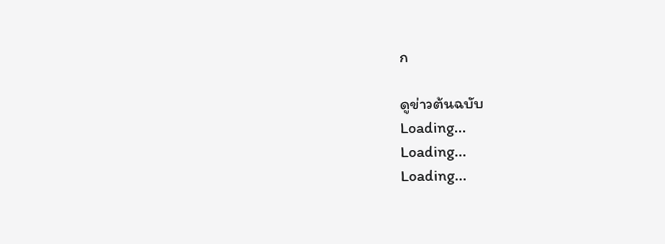ก

ดูข่าวต้นฉบับ
Loading...
Loading...
Loading...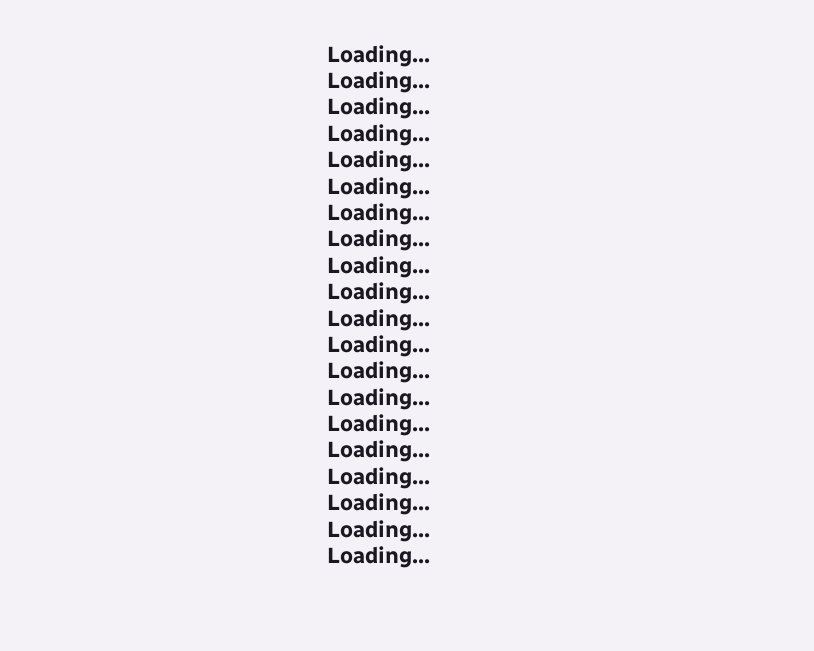Loading...
Loading...
Loading...
Loading...
Loading...
Loading...
Loading...
Loading...
Loading...
Loading...
Loading...
Loading...
Loading...
Loading...
Loading...
Loading...
Loading...
Loading...
Loading...
Loading...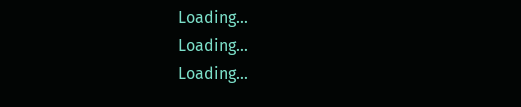Loading...
Loading...
Loading...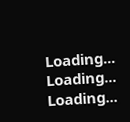Loading...
Loading...
Loading...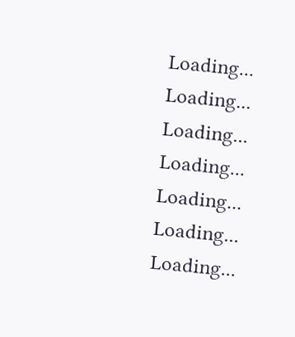Loading...
Loading...
Loading...
Loading...
Loading...
Loading...
Loading...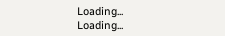Loading...
Loading...